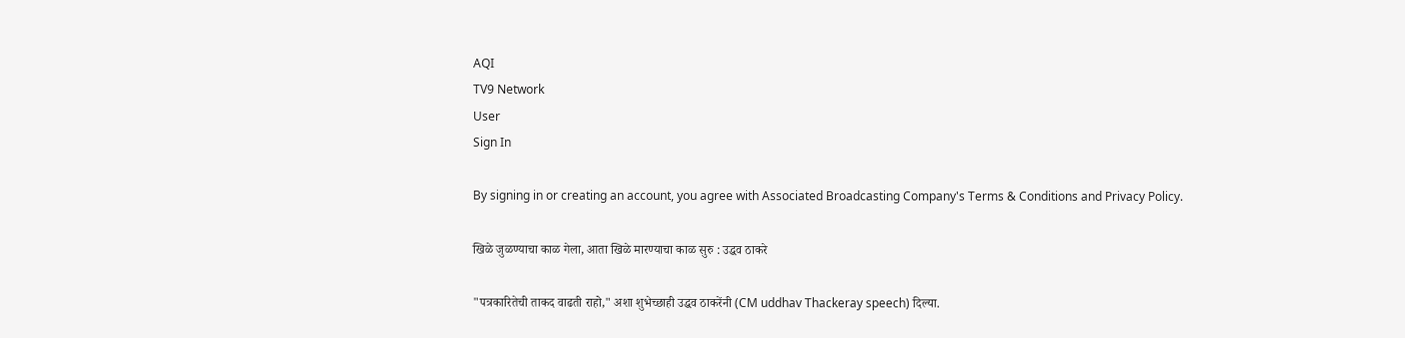AQI
TV9 Network
User
Sign In

By signing in or creating an account, you agree with Associated Broadcasting Company's Terms & Conditions and Privacy Policy.

खिळे जुळण्याचा काळ गेला, आता खिळे मारण्याचा काळ सुरु : उद्धव ठाकरे

"पत्रकारितेची ताकद वाढती राहो," अशा शुभेच्छाही उद्धव ठाकरेंनी (CM uddhav Thackeray speech) दिल्या.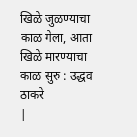खिळे जुळण्याचा काळ गेला, आता खिळे मारण्याचा काळ सुरु : उद्धव ठाकरे
|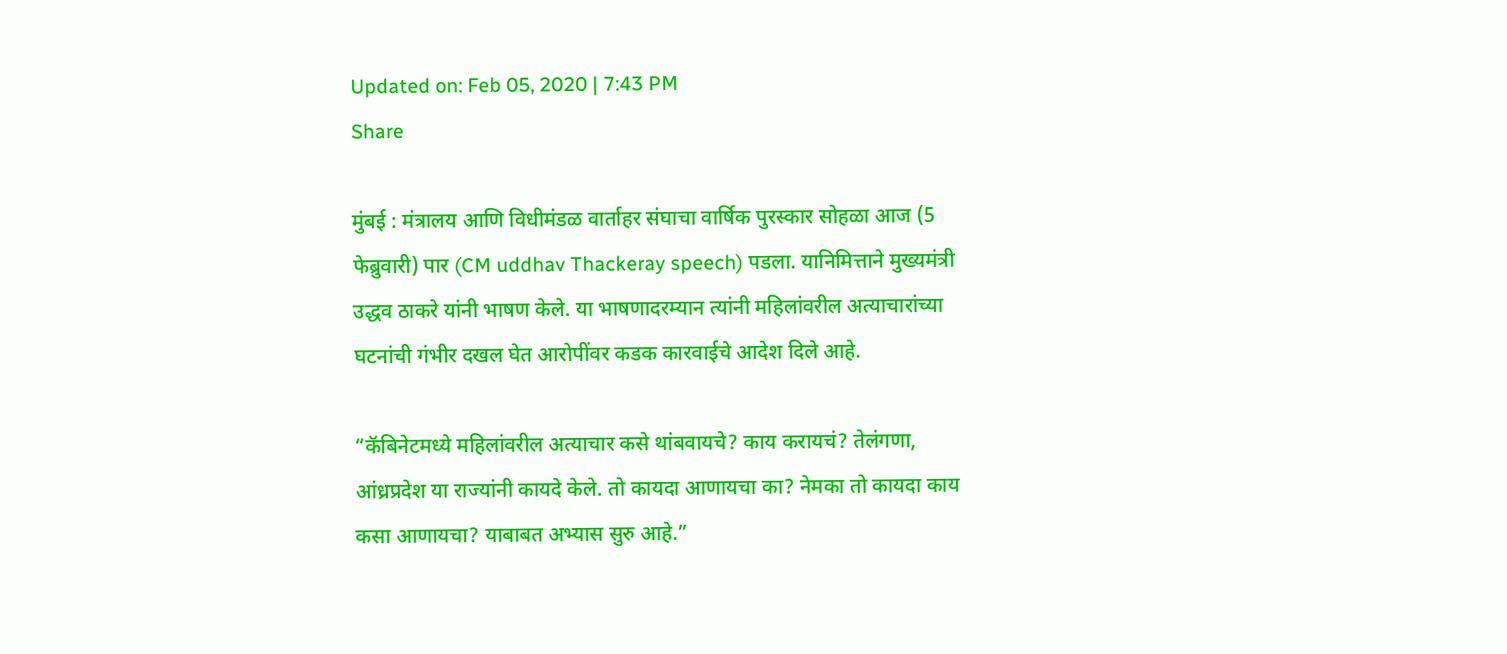Updated on: Feb 05, 2020 | 7:43 PM
Share

मुंबई : मंत्रालय आणि विधीमंडळ वार्ताहर संघाचा वार्षिक पुरस्कार सोहळा आज (5 फेब्रुवारी) पार (CM uddhav Thackeray speech) पडला. यानिमित्ताने मुख्यमंत्री उद्धव ठाकरे यांनी भाषण केले. या भाषणादरम्यान त्यांनी महिलांवरील अत्याचारांच्या घटनांची गंभीर दखल घेत आरोपींवर कडक कारवाईचे आदेश दिले आहे.

“कॅबिनेटमध्ये महिलांवरील अत्याचार कसे थांबवायचे? काय करायचं? तेलंगणा, आंध्रप्रदेश या राज्यांनी कायदे केले. तो कायदा आणायचा का? नेमका तो कायदा काय कसा आणायचा? याबाबत अभ्यास सुरु आहे.”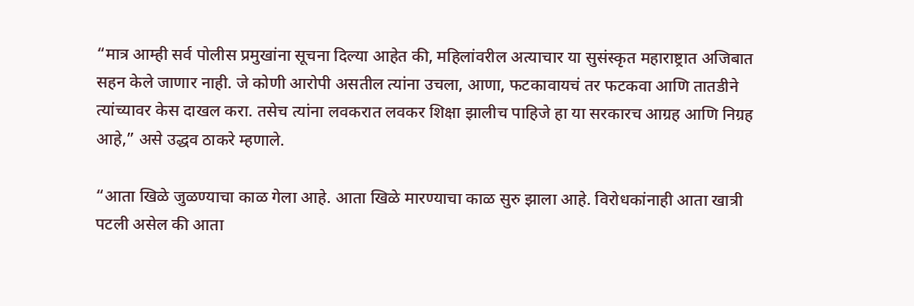“मात्र आम्ही सर्व पोलीस प्रमुखांना सूचना दिल्या आहेत की, महिलांवरील अत्याचार या सुसंस्कृत महाराष्ट्रात अजिबात सहन केले जाणार नाही. जे कोणी आरोपी असतील त्यांना उचला, आणा, फटकावायचं तर फटकवा आणि तातडीने त्यांच्यावर केस दाखल करा. तसेच त्यांना लवकरात लवकर शिक्षा झालीच पाहिजे हा या सरकारच आग्रह आणि निग्रह आहे,” असे उद्धव ठाकरे म्हणाले.

“आता खिळे जुळण्याचा काळ गेला आहे. आता खिळे मारण्याचा काळ सुरु झाला आहे. विरोधकांनाही आता खात्री पटली असेल की आता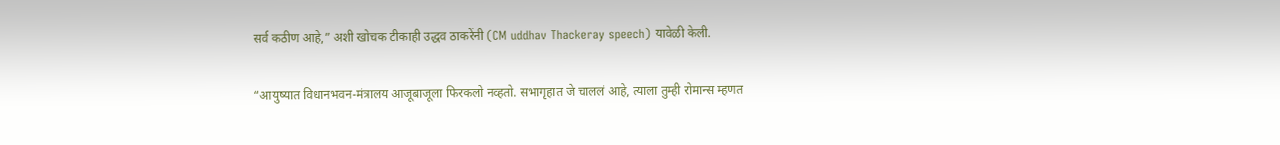सर्व कठीण आहे,” अशी खोचक टीकाही उद्धव ठाकरेंनी (CM uddhav Thackeray speech) यावेळी केली.

“आयुष्यात विधानभवन-मंत्रालय आजूबाजूला फिरकलो नव्हतो. सभागृहात जे चाललं आहे, त्याला तुम्ही रोमान्स म्हणत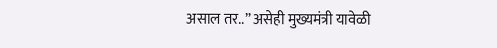असाल तर..” असेही मुख्यमंत्री यावेळी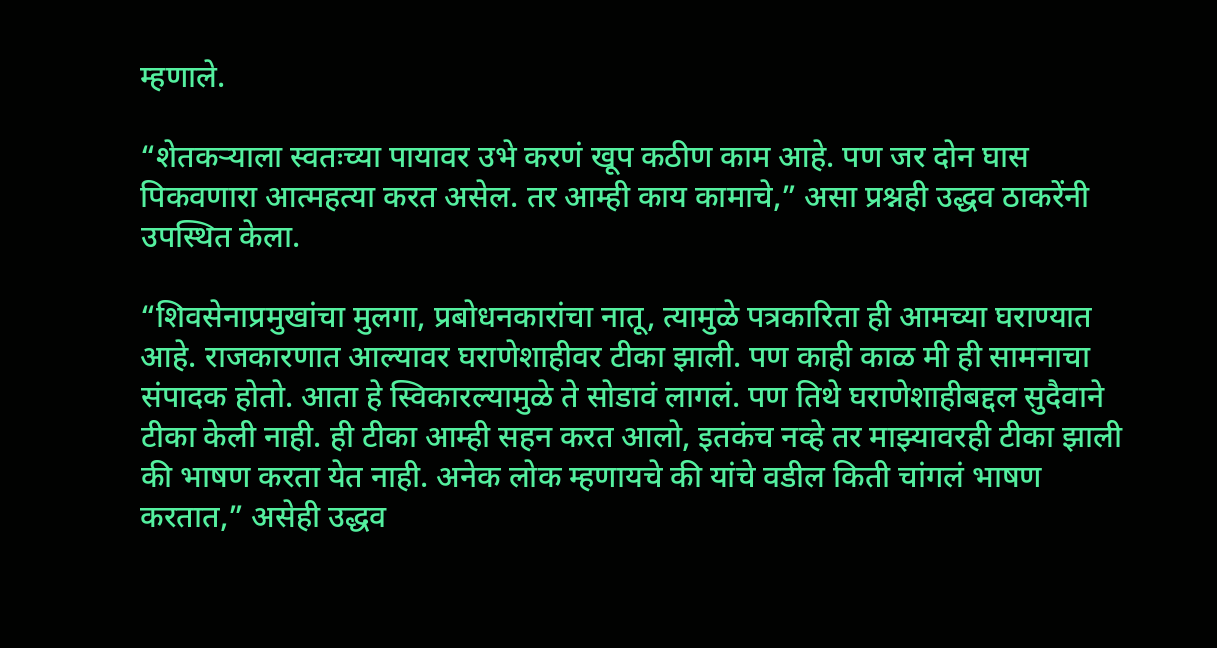म्हणाले.

“शेतकऱ्याला स्वतःच्या पायावर उभे करणं खूप कठीण काम आहे. पण जर दोन घास पिकवणारा आत्महत्या करत असेल. तर आम्ही काय कामाचे,” असा प्रश्नही उद्धव ठाकरेंनी उपस्थित केला.

“शिवसेनाप्रमुखांचा मुलगा, प्रबोधनकारांचा नातू, त्यामुळे पत्रकारिता ही आमच्या घराण्यात आहे. राजकारणात आल्यावर घराणेशाहीवर टीका झाली. पण काही काळ मी ही सामनाचा संपादक होतो. आता हे स्विकारल्यामुळे ते सोडावं लागलं. पण तिथे घराणेशाहीबद्दल सुदैवाने टीका केली नाही. ही टीका आम्ही सहन करत आलो, इतकंच नव्हे तर माझ्यावरही टीका झाली की भाषण करता येत नाही. अनेक लोक म्हणायचे की यांचे वडील किती चांगलं भाषण करतात,” असेही उद्धव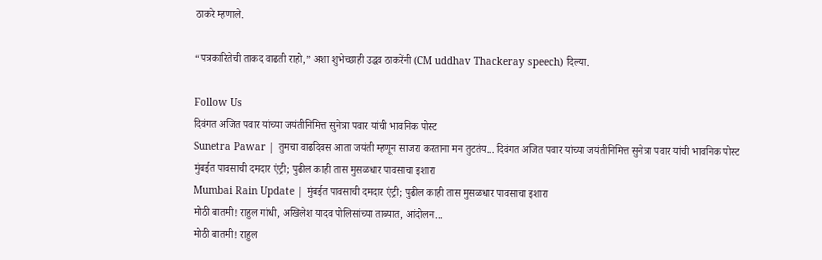ठाकरे म्हणाले.

“पत्रकारितेची ताकद वाढती राहो,” अशा शुभेच्छाही उद्धव ठाकरेंनी (CM uddhav Thackeray speech) दिल्या.

Follow Us
दिवंगत अजित पवार यांच्या जयंतीनिमित्त सुनेत्रा पवार यांची भावनिक पोस्ट
Sunetra Pawar | तुमचा वाढदिवस आता जयंती म्हणून साजरा करताना मन तुटतंय... दिवंगत अजित पवार यांच्या जयंतीनिमित्त सुनेत्रा पवार यांची भावनिक पोस्ट
मुंबईत पावसाची दमदार एंट्री; पुढील काही तास मुसळधार पावसाचा इशारा
Mumbai Rain Update | मुंबईत पावसाची दमदार एंट्री; पुढील काही तास मुसळधार पावसाचा इशारा
मोठी बातमी! राहुल गांधी, अखिलेश यादव पोलिसांच्या ताब्यात, आंदोलन...
मोठी बातमी! राहुल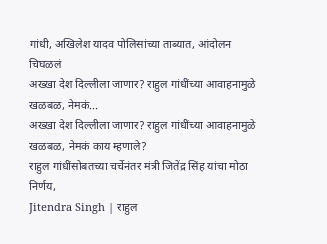गांधी, अखिलेश यादव पोलिसांच्या ताब्यात, आंदोलन चिघळलं
अख्खा देश दिल्लीला जाणार? राहुल गांधींच्या आवाहनामुळे खळबळ, नेमकं...
अख्खा देश दिल्लीला जाणार? राहुल गांधींच्या आवाहनामुळे खळबळ, नेमकं काय म्हणाले?
राहुल गांधींसोबतच्या चर्चेनंतर मंत्री जितेंद्र सिंह यांचा मोठा निर्णय,
Jitendra Singh | राहुल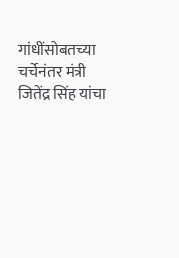गांधींसोबतच्या चर्चेनंतर मंत्री जितेंद्र सिंह यांचा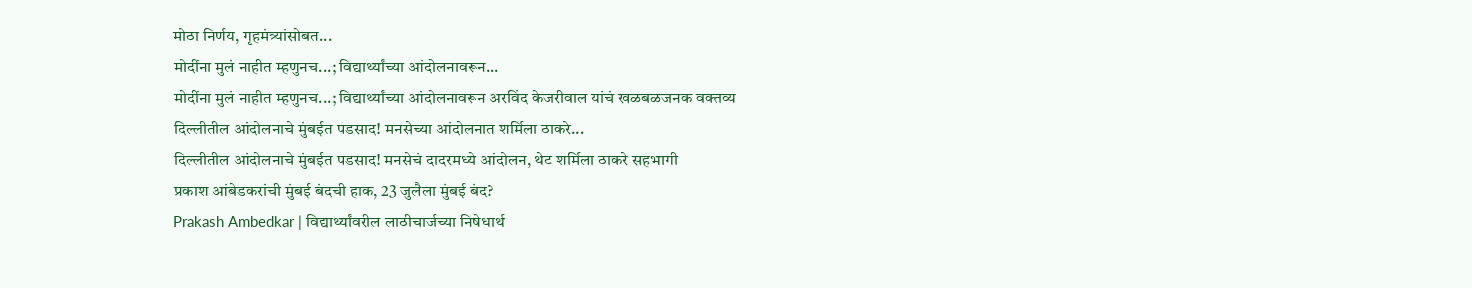मोठा निर्णय, गृहमंत्र्यांसोबत...
मोदींना मुलं नाहीत म्हणुनच...; विद्यार्थ्यांच्या आंदोलनावरून...
मोदींना मुलं नाहीत म्हणुनच...; विद्यार्थ्यांच्या आंदोलनावरून अरविंद केजरीवाल यांचं खळबळजनक वक्तव्य
दिल्लीतील आंदोलनाचे मुंबईत पडसाद! मनसेच्या आंदोलनात शर्मिला ठाकरे...
दिल्लीतील आंदोलनाचे मुंबईत पडसाद! मनसेचं दादरमध्ये आंदोलन, थेट शर्मिला ठाकरे सहभागी
प्रकाश आंबेडकरांची मुंबई बंदची हाक, 23 जुलैला मुंबई बंद?
Prakash Ambedkar | विद्यार्थ्यांवरील लाठीचार्जच्या निषेधार्थ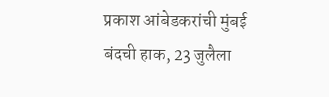प्रकाश आंबेडकरांची मुंबई बंदची हाक, 23 जुलैला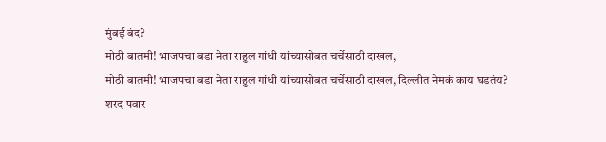मुंबई बंद?
मोठी बातमी! भाजपचा बडा नेता राहुल गांधी यांच्यासोबत चर्चेसाठी दाखल,
मोठी बातमी! भाजपचा बडा नेता राहुल गांधी यांच्यासोबत चर्चेसाठी दाखल, दिल्लीत नेमकं काय घडतंय?
शरद पवार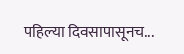पहिल्या दिवसापासूनच...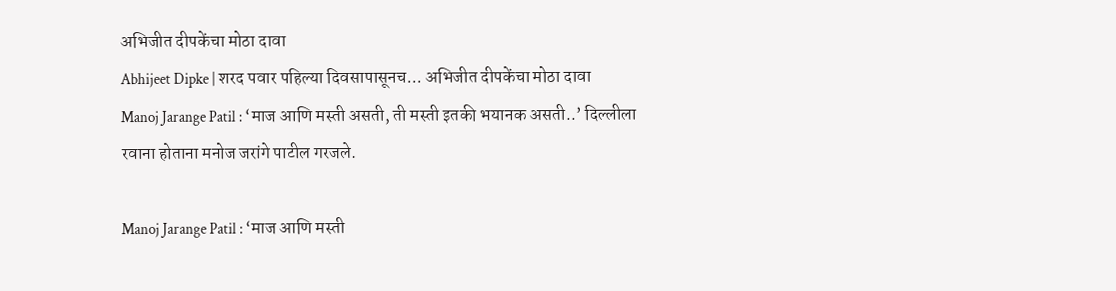अभिजीत दीपकेंचा मोठा दावा
Abhijeet Dipke | शरद पवार पहिल्या दिवसापासूनच... अभिजीत दीपकेंचा मोठा दावा
Manoj Jarange Patil : ‘माज आणि मस्ती असती, ती मस्ती इतकी भयानक असती..’ दिल्लीला रवाना होताना मनोज जरांगे पाटील गरजले.

Manoj Jarange Patil : ‘माज आणि मस्ती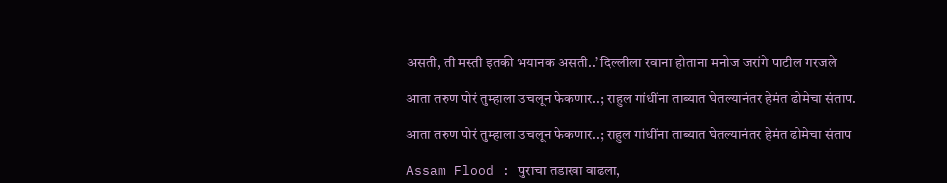असती, ती मस्ती इतकी भयानक असती..’ दिल्लीला रवाना होताना मनोज जरांगे पाटील गरजले

आता तरुण पोरं तुम्हाला उचलून फेकणार..; राहुल गांधींना ताब्यात घेतल्यानंतर हेमंत ढोमेचा संताप.

आता तरुण पोरं तुम्हाला उचलून फेकणार..; राहुल गांधींना ताब्यात घेतल्यानंतर हेमंत ढोमेचा संताप

Assam Flood : पुराचा तडाखा वाढला,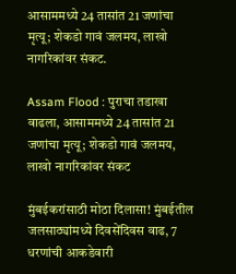आसाममध्ये 24 तासांत 21 जणांचा मृत्यू; शेकडो गावं जलमय, लाखो नागरिकांवर संकट.

Assam Flood : पुराचा तडाखा वाढला, आसाममध्ये 24 तासांत 21 जणांचा मृत्यू; शेकडो गावं जलमय, लाखो नागरिकांवर संकट

मुंबईकरांसाठी मोठा दिलासा! मुंबईतील जलसाठ्यांमध्ये दिवसेंदिवस वाढ, 7 धरणांची आकडेवारी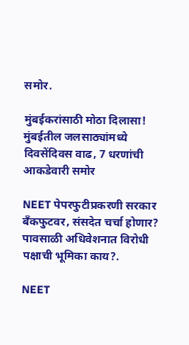समोर.

मुंबईकरांसाठी मोठा दिलासा! मुंबईतील जलसाठ्यांमध्ये दिवसेंदिवस वाढ, 7 धरणांची आकडेवारी समोर

NEET पेपरफुटीप्रकरणी सरकार बँकफुटवर, संसदेत चर्चा होणार? पावसाळी अधिवेशनात विरोधी पक्षाची भूमिका काय?.

NEET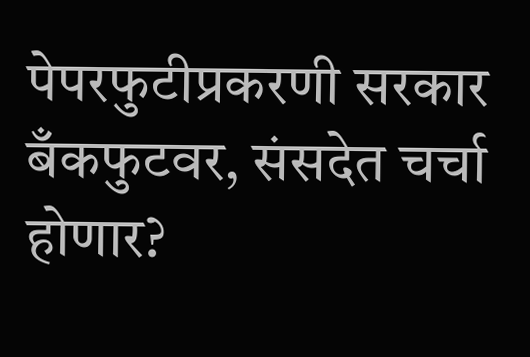पेपरफुटीप्रकरणी सरकार बँकफुटवर, संसदेत चर्चा होणार?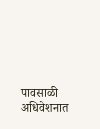पावसाळी अधिवेशनात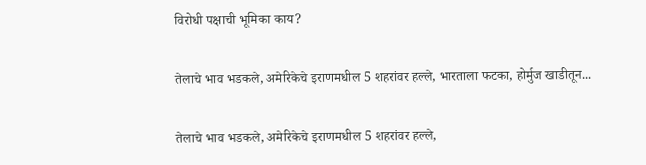विरोधी पक्षाची भूमिका काय?

तेलाचे भाव भडकले, अमेरिकेचे इराणमधील 5 शहरांवर हल्ले, भारताला फटका, होर्मुज खाडीतून...

तेलाचे भाव भडकले, अमेरिकेचे इराणमधील 5 शहरांवर हल्ले,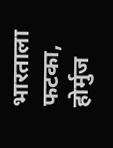भारताला फटका, होर्मुज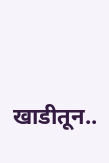खाडीतून..